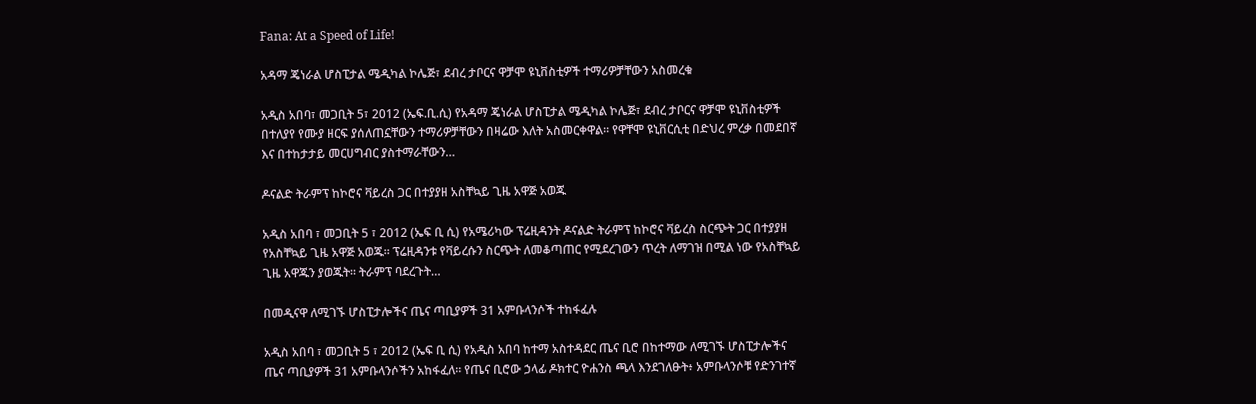Fana: At a Speed of Life!

አዳማ ጄነራል ሆስፒታል ሜዲካል ኮሌጅ፣ ደብረ ታቦርና ዋቻሞ ዩኒቨስቲዎች ተማሪዎቻቸውን አስመረቁ

አዲስ አበባ፣ መጋቢት 5፣ 2012 (ኤፍ.ቢ.ሲ) የአዳማ ጄነራል ሆስፒታል ሜዲካል ኮሌጅ፣ ደብረ ታቦርና ዋቻሞ ዩኒቨስቲዎች በተለያየ የሙያ ዘርፍ ያሰለጠኗቸውን ተማሪዎቻቸውን በዛሬው እለት አስመርቀዋል። የዋቸሞ ዩኒቨርሲቲ በድህረ ምረቃ በመደበኛ እና በተከታታይ መርሀግብር ያስተማራቸውን…

ዶናልድ ትራምፕ ከኮሮና ቫይረስ ጋር በተያያዘ አስቸኳይ ጊዜ አዋጅ አወጁ

አዲስ አበባ ፣ መጋቢት 5 ፣ 2012 (ኤፍ ቢ ሲ) የአሜሪካው ፕሬዚዳንት ዶናልድ ትራምፕ ከኮሮና ቫይረስ ስርጭት ጋር በተያያዘ የአስቸኳይ ጊዜ አዋጅ አወጁ። ፕሬዚዳንቱ የቫይረሱን ስርጭት ለመቆጣጠር የሚደረገውን ጥረት ለማገዝ በሚል ነው የአስቸኳይ ጊዜ አዋጁን ያወጁት። ትራምፕ ባደረጉት…

በመዲናዋ ለሚገኙ ሆስፒታሎችና ጤና ጣቢያዎች 31 አምቡላንሶች ተከፋፈሉ

አዲስ አበባ ፣ መጋቢት 5 ፣ 2012 (ኤፍ ቢ ሲ) የአዲስ አበባ ከተማ አስተዳደር ጤና ቢሮ በከተማው ለሚገኙ ሆስፒታሎችና ጤና ጣቢያዎች 31 አምቡላንሶችን አከፋፈለ። የጤና ቢሮው ኃላፊ ዶክተር ዮሐንስ ጫላ እንደገለፁት፥ አምቡላንሶቹ የድንገተኛ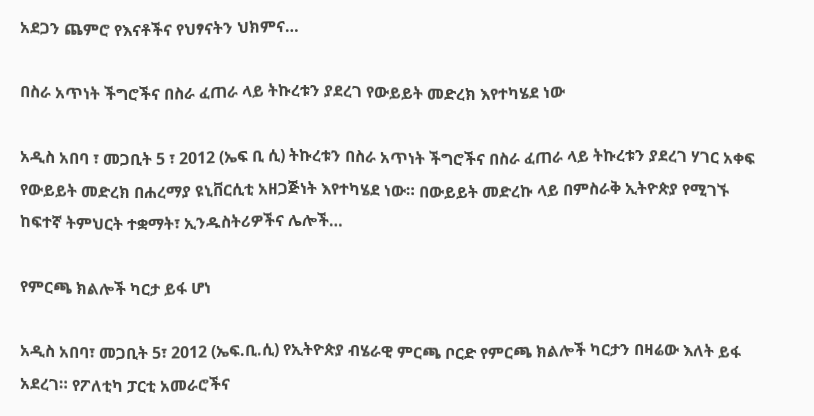አደጋን ጨምሮ የእናቶችና የህፃናትን ህክምና…

በስራ አጥነት ችግሮችና በስራ ፈጠራ ላይ ትኩረቱን ያደረገ የውይይት መድረክ እየተካሄደ ነው

አዲስ አበባ ፣ መጋቢት 5 ፣ 2012 (ኤፍ ቢ ሲ) ትኩረቱን በስራ አጥነት ችግሮችና በስራ ፈጠራ ላይ ትኩረቱን ያደረገ ሃገር አቀፍ የውይይት መድረክ በሐረማያ ዩኒቨርሲቲ አዘጋጅነት እየተካሄደ ነው። በውይይት መድረኩ ላይ በምስራቅ ኢትዮጵያ የሚገኙ ከፍተኛ ትምህርት ተቋማት፣ ኢንዱስትሪዎችና ሌሎች…

የምርጫ ክልሎች ካርታ ይፋ ሆነ

አዲስ አበባ፣ መጋቢት 5፣ 2012 (ኤፍ.ቢ.ሲ) የኢትዮጵያ ብሄራዊ ምርጫ ቦርድ የምርጫ ክልሎች ካርታን በዛሬው እለት ይፋ አደረገ። የፖለቲካ ፓርቲ አመራሮችና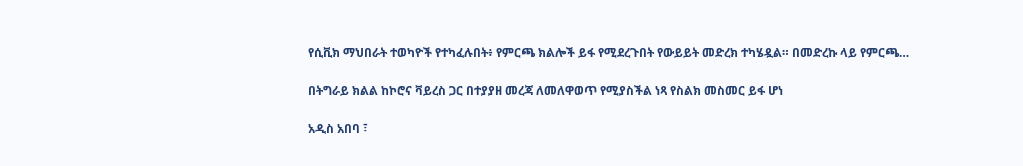የሲቪክ ማህበራት ተወካዮች የተካፈሉበት፥ የምርጫ ክልሎች ይፋ የሚደረጉበት የውይይት መድረክ ተካሄዷል። በመድረኩ ላይ የምርጫ…

በትግራይ ክልል ከኮሮና ቫይረስ ጋር በተያያዘ መረጃ ለመለዋወጥ የሚያስችል ነጻ የስልክ መስመር ይፋ ሆነ

አዲስ አበባ ፣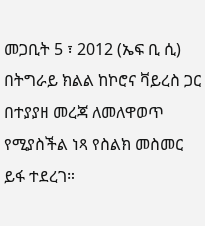መጋቢት 5 ፣ 2012 (ኤፍ ቢ ሲ) በትግራይ ክልል ከኮሮና ቫይረስ ጋር በተያያዘ መረጃ ለመለዋወጥ የሚያስችል ነጻ የስልክ መስመር ይፋ ተደረገ።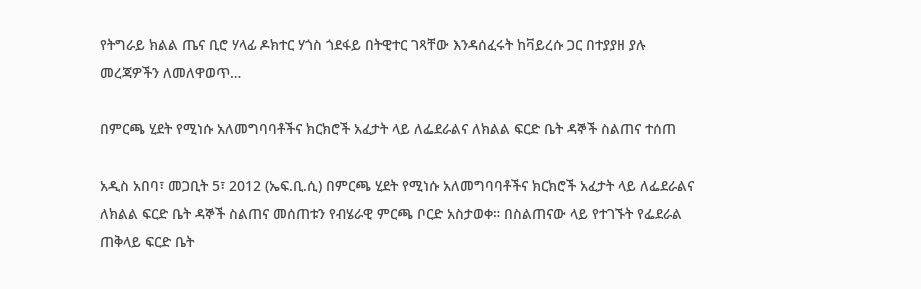የትግራይ ክልል ጤና ቢሮ ሃላፊ ዶክተር ሃጎስ ጎደፋይ በትዊተር ገጻቸው እንዳሰፈሩት ከቫይረሱ ጋር በተያያዘ ያሉ መረጃዎችን ለመለዋወጥ…

በምርጫ ሂደት የሚነሱ አለመግባባቶችና ክርክሮች አፈታት ላይ ለፌደራልና ለክልል ፍርድ ቤት ዳኞች ስልጠና ተሰጠ

አዲስ አበባ፣ መጋቢት 5፣ 2012 (ኤፍ.ቢ.ሲ) በምርጫ ሂደት የሚነሱ አለመግባባቶችና ክርክሮች አፈታት ላይ ለፌደራልና ለክልል ፍርድ ቤት ዳኞች ስልጠና መሰጠቱን የብሄራዊ ምርጫ ቦርድ አስታወቀ። በስልጠናው ላይ የተገኙት የፌደራል ጠቅላይ ፍርድ ቤት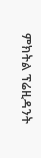ምክትል ፕሬዚዳንት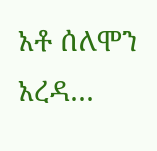አቶ ሰለሞን አረዳ…